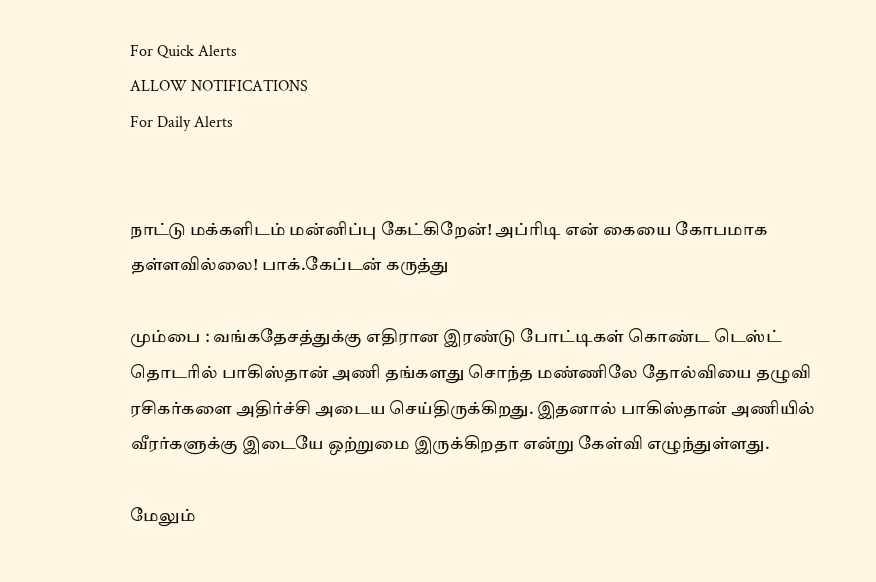For Quick Alerts
ALLOW NOTIFICATIONS
For Daily Alerts


நாட்டு மக்களிடம் மன்னிப்பு கேட்கிறேன்! அப்ரிடி என் கையை கோபமாக தள்ளவில்லை! பாக்.கேப்டன் கருத்து

மும்பை : வங்கதேசத்துக்கு எதிரான இரண்டு போட்டிகள் கொண்ட டெஸ்ட் தொடரில் பாகிஸ்தான் அணி தங்களது சொந்த மண்ணிலே தோல்வியை தழுவி ரசிகர்களை அதிர்ச்சி அடைய செய்திருக்கிறது. இதனால் பாகிஸ்தான் அணியில் வீரர்களுக்கு இடையே ஒற்றுமை இருக்கிறதா என்று கேள்வி எழுந்துள்ளது.

மேலும்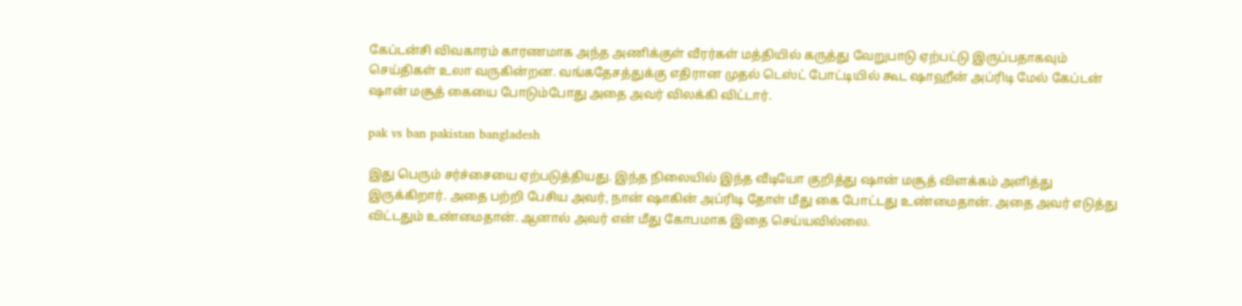கேப்டன்சி விவகாரம் காரணமாக அந்த அணிக்குள் வீரர்கள் மத்தியில் கருத்து வேறுபாடு ஏற்பட்டு இருப்பதாகவும் செய்திகள் உலா வருகின்றன. வங்கதேசத்துக்கு எதிரான முதல் டெஸ்ட் போட்டியில் கூட ஷாஹீன் அப்ரிடி மேல் கேப்டன் ஷான் மசூத் கையை போடும்போது அதை அவர் விலக்கி விட்டார்.

pak vs ban pakistan bangladesh

இது பெரும் சர்ச்சையை ஏற்படுத்தியது. இந்த நிலையில் இந்த வீடியோ குறித்து ஷான் மசூத் விளக்கம் அளித்து இருக்கிறார். அதை பற்றி பேசிய அவர், நான் ஷாகின் அப்ரிடி தோள் மீது கை போட்டது உண்மைதான். அதை அவர் எடுத்து விட்டதும் உண்மைதான். ஆனால் அவர் என் மீது கோபமாக இதை செய்யவில்லை.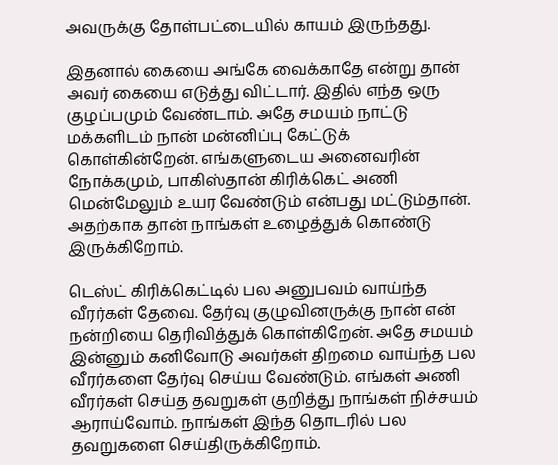அவருக்கு தோள்பட்டையில் காயம் இருந்தது.

இதனால் கையை அங்கே வைக்காதே என்று தான் அவர் கையை எடுத்து விட்டார். இதில் எந்த ஒரு குழப்பமும் வேண்டாம். அதே சமயம் நாட்டு மக்களிடம் நான் மன்னிப்பு கேட்டுக் கொள்கின்றேன். எங்களுடைய அனைவரின் நோக்கமும், பாகிஸ்தான் கிரிக்கெட் அணி மென்மேலும் உயர வேண்டும் என்பது மட்டும்தான். அதற்காக தான் நாங்கள் உழைத்துக் கொண்டு இருக்கிறோம்.

டெஸ்ட் கிரிக்கெட்டில் பல அனுபவம் வாய்ந்த வீரர்கள் தேவை. தேர்வு குழுவினருக்கு நான் என் நன்றியை தெரிவித்துக் கொள்கிறேன். அதே சமயம் இன்னும் கனிவோடு அவர்கள் திறமை வாய்ந்த பல வீரர்களை தேர்வு செய்ய வேண்டும். எங்கள் அணி வீரர்கள் செய்த தவறுகள் குறித்து நாங்கள் நிச்சயம் ஆராய்வோம். நாங்கள் இந்த தொடரில் பல தவறுகளை செய்திருக்கிறோம்.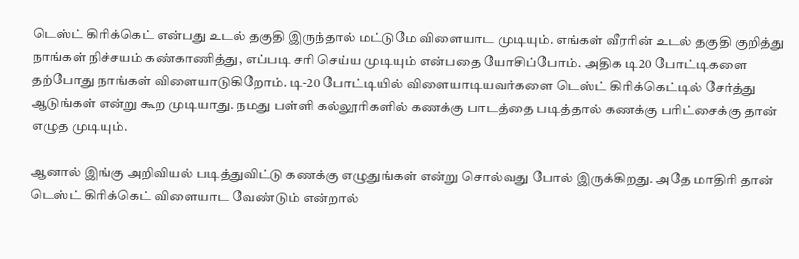டெஸ்ட் கிரிக்கெட் என்பது உடல் தகுதி இருந்தால் மட்டுமே விளையாட முடியும். எங்கள் வீரரின் உடல் தகுதி குறித்து நாங்கள் நிச்சயம் கண்காணித்து, எப்படி சரி செய்ய முடியும் என்பதை யோசிப்போம். அதிக டி20 போட்டிகளை தற்போது நாங்கள் விளையாடுகிறோம். டி-20 போட்டியில் விளையாடியவர்களை டெஸ்ட் கிரிக்கெட்டில் சேர்த்து ஆடுங்கள் என்று கூற முடியாது. நமது பள்ளி கல்லூரிகளில் கணக்கு பாடத்தை படித்தால் கணக்கு பரிட்சைக்கு தான் எழுத முடியும்.

ஆனால் இங்கு அறிவியல் படித்துவிட்டு கணக்கு எழுதுங்கள் என்று சொல்வது போல் இருக்கிறது. அதே மாதிரி தான் டெஸ்ட் கிரிக்கெட் விளையாட வேண்டும் என்றால்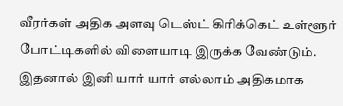வீரர்கள் அதிக அளவு டெஸ்ட் கிரிக்கெட் உள்ளூர் போட்டிகளில் விளையாடி இருக்க வேண்டும். இதனால் இனி யார் யார் எல்லாம் அதிகமாக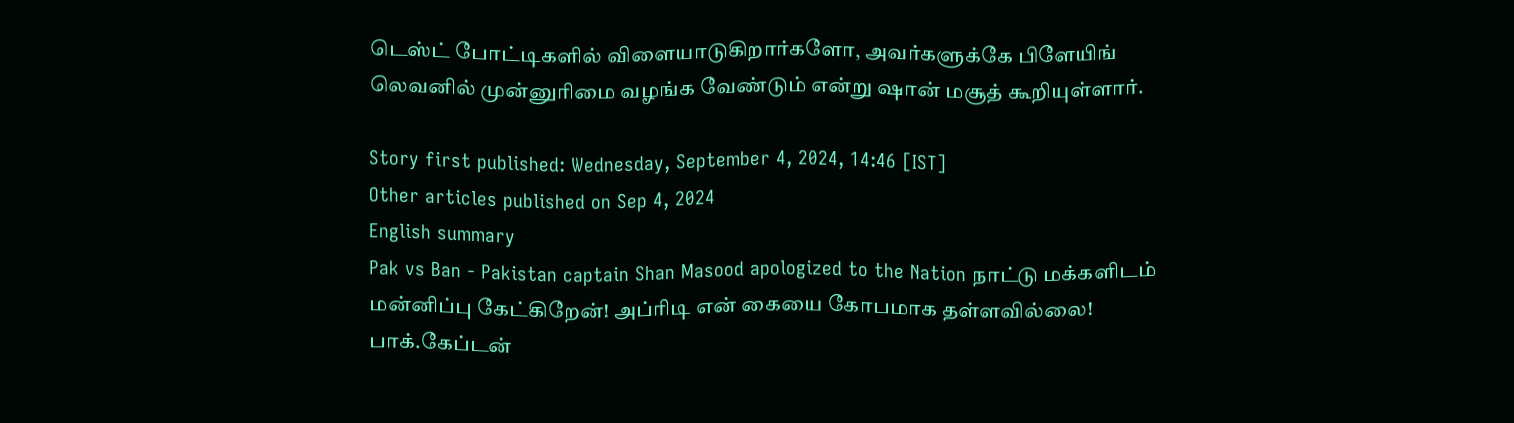டெஸ்ட் போட்டிகளில் விளையாடுகிறார்களோ, அவர்களுக்கே பிளேயிங் லெவனில் முன்னுரிமை வழங்க வேண்டும் என்று ஷான் மசூத் கூறியுள்ளார்.

Story first published: Wednesday, September 4, 2024, 14:46 [IST]
Other articles published on Sep 4, 2024
English summary
Pak vs Ban - Pakistan captain Shan Masood apologized to the Nation நாட்டு மக்களிடம் மன்னிப்பு கேட்கிறேன்! அப்ரிடி என் கையை கோபமாக தள்ளவில்லை! பாக்.கேப்டன்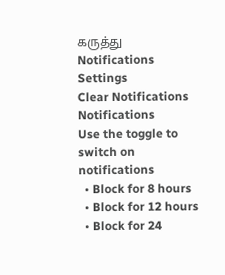கருத்து
Notifications
Settings
Clear Notifications
Notifications
Use the toggle to switch on notifications
  • Block for 8 hours
  • Block for 12 hours
  • Block for 24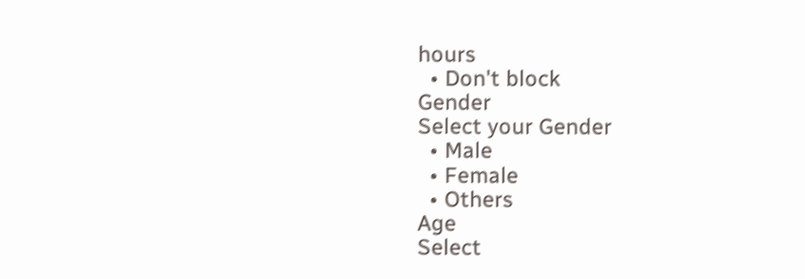hours
  • Don't block
Gender
Select your Gender
  • Male
  • Female
  • Others
Age
Select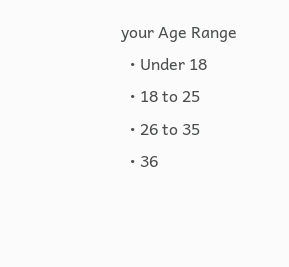your Age Range
  • Under 18
  • 18 to 25
  • 26 to 35
  • 36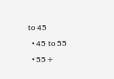to 45
  • 45 to 55
  • 55+